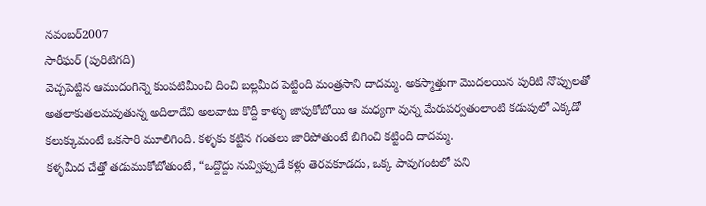నవంబర్2007
సారీఘర్ (పురిటిగది)
వెచ్చపెట్టిన ఆముదంగిన్నె కుంపటిమీంచి దించి బల్లమీద పెట్టింది మంత్రసాని దాదమ్మ. అకస్మాత్తుగా మొదలయిన పురిటి నొప్పులతో అతలాకుతలమవుతున్న అదిలాదేవి అలవాటు కొద్దీ కాళ్ళు జాపుకోబోయి ఆ మధ్యగా వున్న మేరుపర్వతంలాంటి కడుపులో ఎక్కడో కలుక్కుమంటే ఒకసారి మూలిగింది. కళ్ళకు కట్టిన గంతలు జారిపోతుంటే బిగించి కట్టింది దాదమ్మ.
కళ్ళమీద చేత్తో తడుముకోబోతుంటే, “ఒద్దొద్దు నువ్విప్పుడే కళ్లు తెరవకూడదు, ఒక్క పావుగంటలో పని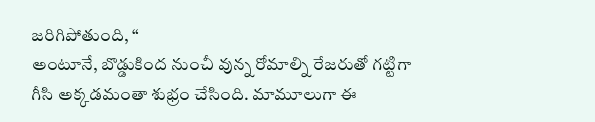జరిగిపోతుంది, “
అంటూనే, బొడ్డుకింద నుంచీ వున్న రోమాల్ని రేజరుతో గట్టిగా గీసి అక్కడమంతా శుభ్రం చేసింది. మామూలుగా ఈ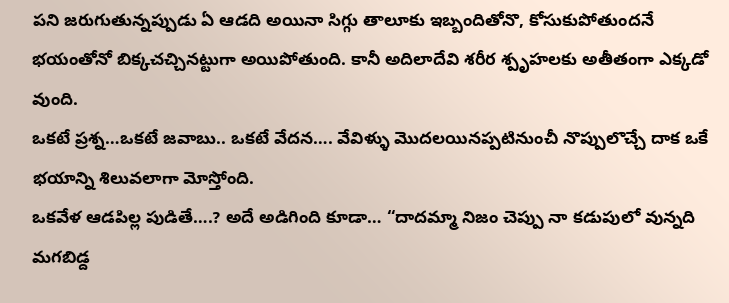పని జరుగుతున్నప్పుడు ఏ ఆడది అయినా సిగ్గు తాలూకు ఇబ్బందితోనొ, కోసుకుపోతుందనే భయంతోనో బిక్కచచ్చినట్టుగా అయిపోతుంది. కానీ అదిలాదేవి శరీర శ్పృహలకు అతీతంగా ఎక్కడో వుంది.
ఒకటే ప్రశ్న…ఒకటే జవాబు.. ఒకటే వేదన…. వేవిళ్ళు మొదలయినప్పటినుంచీ నొప్పులొచ్చే దాక ఒకే భయాన్ని శిలువలాగా మోస్తోంది.
ఒకవేళ ఆడపిల్ల పుడితే….? అదే అడిగింది కూడా… “దాదమ్మా నిజం చెప్పు నా కడుపులో వున్నది మగబిడ్ద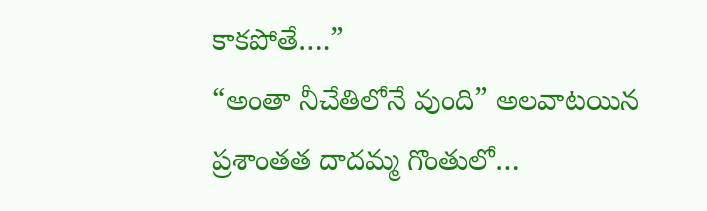కాకపోతే….”
“అంతా నీచేతిలోనే వుంది” అలవాటయిన ప్రశాంతత దాదమ్మ గొంతులో…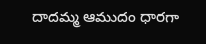దాదమ్మ ఆముదం ధారగా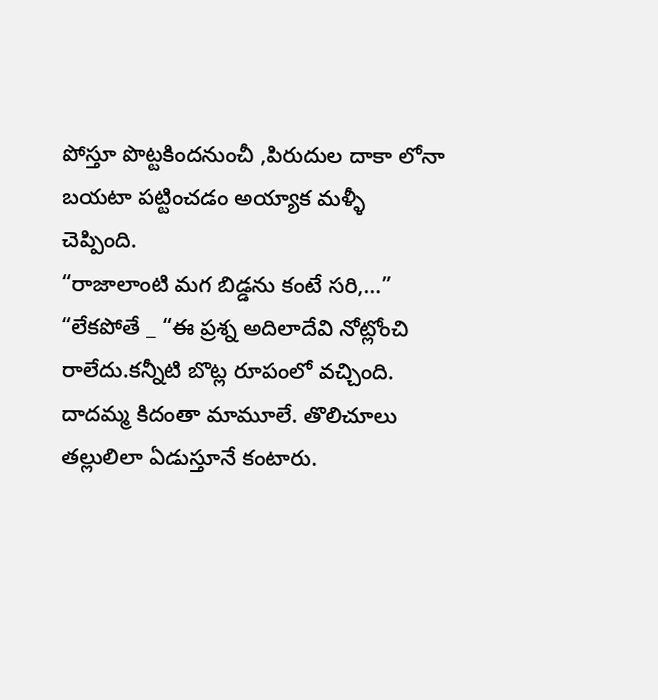పోస్తూ పొట్టకిందనుంచీ ,పిరుదుల దాకా లోనా బయటా పట్టించడం అయ్యాక మళ్ళీ చెప్పింది.
“రాజాలాంటి మగ బిడ్డను కంటే సరి,…” “లేకపోతే _ “ఈ ప్రశ్న అదిలాదేవి నోట్లోంచి రాలేదు.కన్నీటి బొట్ల రూపంలో వచ్చింది.
దాదమ్మ కిదంతా మామూలే. తొలిచూలు తల్లులిలా ఏడుస్తూనే కంటారు.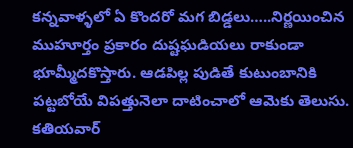కన్నవాళ్ళలో ఏ కొందరో మగ బిడ్డలు…..నిర్ణయించిన ముహూర్తం ప్రకారం దుష్టఘడియలు రాకుండా భూమ్మీదకొస్తారు. ఆడపిల్ల పుడితే కుటుంబానికి పట్టబోయే విపత్తునెలా దాటించాలో ఆమెకు తెలుసు. కతియవార్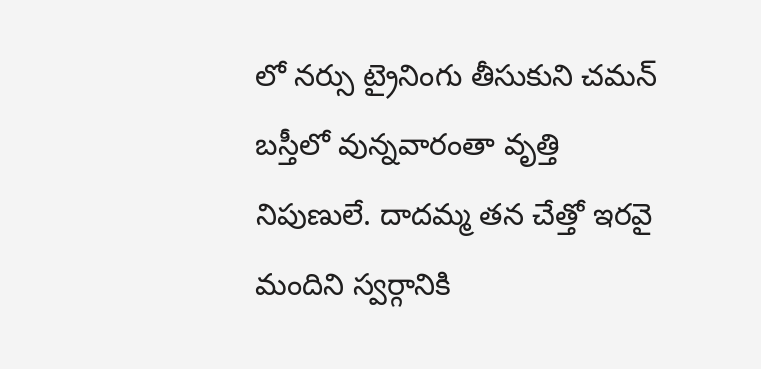లో నర్సు ట్రైనింగు తీసుకుని చమన్ బస్తీలో వున్నవారంతా వృత్తి
నిపుణులే. దాదమ్మ తన చేత్తో ఇరవై మందిని స్వర్గానికి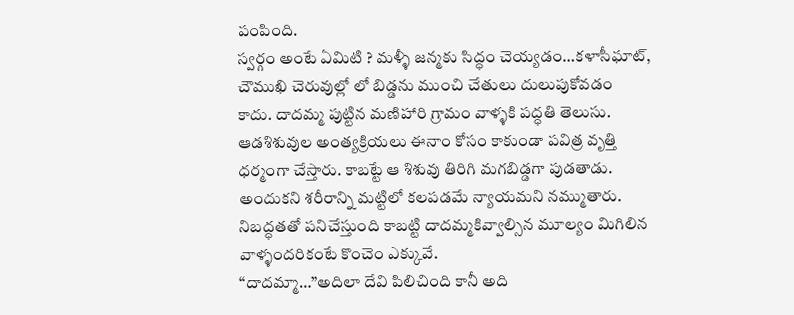పంపింది.
స్వర్గం అంటే ఏమిటి ? మళ్ళీ జన్మకు సిద్ధం చెయ్యడం…కళాసీఘాట్, చౌముఖి చెరువుల్లో లో బిడ్డను ముంచి చేతులు దులుపుకోవడం కాదు. దాదమ్మ పుట్టిన మణిహారి గ్రామం వాళ్ళకి పద్ధతి తెలుసు. ఆడశిశువుల అంత్యక్రియలు ఈనాం కోసం కాకుండా పవిత్ర వృత్తి ధర్మంగా చేస్తారు. కాబట్టే ఆ శిశువు తిరిగి మగబిడ్డగా పుడతాడు. అందుకని శరీరాన్ని మట్టిలో కలపడమే న్యాయమని నమ్ముతారు. నిబద్ధతతో పనిచేస్తుంది కాబట్టి దాదమ్మకివ్వాల్సిన మూల్యం మిగిలిన వాళ్ళందరికంటే కొంచెం ఎక్కువే.
“దాదమ్మా…”అదిలా దేవి పిలిచింది కానీ అది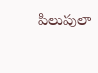పిలుపులా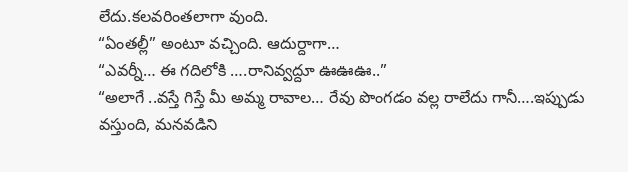లేదు.కలవరింతలాగా వుంది.
“ఏంతల్లీ” అంటూ వచ్చింది. ఆదుర్దాగా…
“ఎవర్నీ… ఈ గదిలోకి ….రానివ్వద్దూ ఊఊఊ..”
“అలాగే ..వస్తే గిస్తే మీ అమ్మ రావాల… రేవు పొంగడం వల్ల రాలేదు గానీ….ఇప్పుడు వస్తుంది, మనవడిని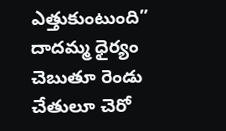ఎత్తుకుంటుంది” దాదమ్మ ధైర్యం చెబుతూ రెండు చేతులూ చెరో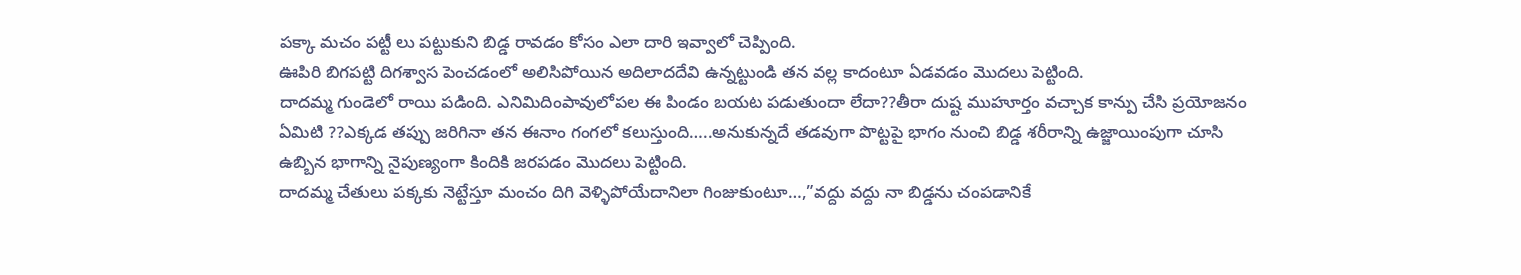పక్కా మచం పట్టీ లు పట్టుకుని బిడ్డ రావడం కోసం ఎలా దారి ఇవ్వాలో చెప్పింది.
ఊపిరి బిగపట్టి దిగశ్వాస పెంచడంలో అలిసిపోయిన అదిలాదదేవి ఉన్నట్టుండి తన వల్ల కాదంటూ ఏడవడం మొదలు పెట్టింది.
దాదమ్మ గుండెలో రాయి పడింది. ఎనిమిదింపావులోపల ఈ పిండం బయట పడుతుందా లేదా??తీరా దుష్ట ముహూర్తం వచ్చాక కాన్పు చేసి ప్రయోజనం ఏమిటి ??ఎక్కడ తప్పు జరిగినా తన ఈనాం గంగలో కలుస్తుంది…..అనుకున్నదే తడవుగా పొట్టపై భాగం నుంచి బిడ్డ శరీరాన్ని ఉజ్జాయింపుగా చూసి ఉబ్బిన భాగాన్ని నైపుణ్యంగా కిందికి జరపడం మొదలు పెట్టింది.
దాదమ్మ చేతులు పక్కకు నెట్టేస్తూ మంచం దిగి వెళ్ళిపోయేదానిలా గింజుకుంటూ…,”వద్దు వద్దు నా బిడ్డను చంపడానికే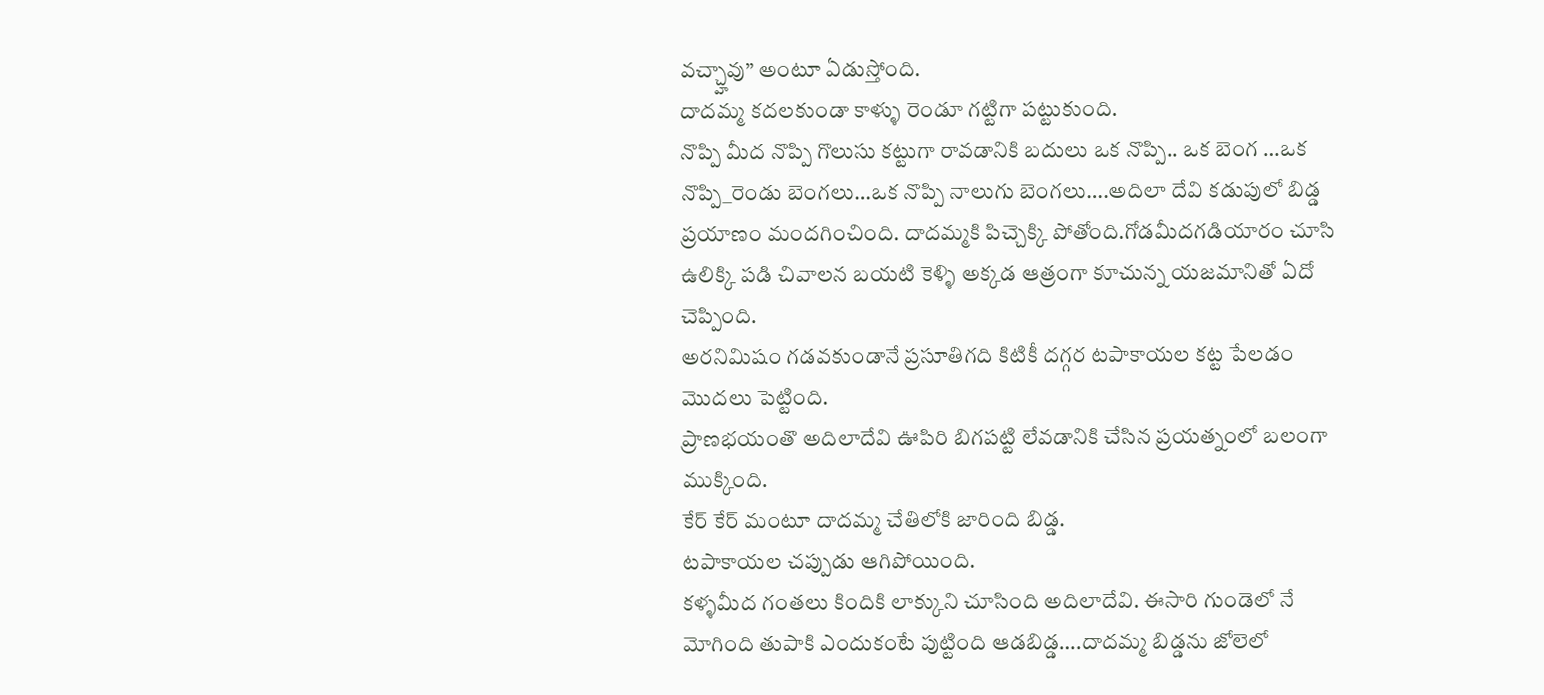వచ్చ్హావు” అంటూ ఏడుస్తోంది.
దాదమ్మ కదలకుండా కాళ్ళు రెండూ గట్టిగా పట్టుకుంది.
నొప్పి మీద నొప్పి గొలుసు కట్టుగా రావడానికి బదులు ఒక నొప్పి.. ఒక బెంగ …ఒక నొప్పి_రెండు బెంగలు…ఒక నొప్పి నాలుగు బెంగలు….అదిలా దేవి కడుపులో బిడ్డ ప్రయాణం మందగించింది. దాదమ్మకి పిచ్చెక్కి పోతోంది.గోడమీదగడియారం చూసి ఉలిక్కి పడి చివాలన బయటి కెళ్ళి అక్కడ ఆత్రంగా కూచున్న యజమానితో ఏదో చెప్పింది.
అరనిమిషం గడవకుండానే ప్రసూతిగది కిటికీ దగ్గర టపాకాయల కట్ట పేలడం మొదలు పెట్టింది.
ప్రాణభయంతొ అదిలాదేవి ఊపిరి బిగపట్టి లేవడానికి చేసిన ప్రయత్నంలో బలంగా ముక్కింది.
కేర్ కేర్ మంటూ దాదమ్మ చేతిలోకి జారింది బిడ్డ.
టపాకాయల చప్పుడు ఆగిపోయింది.
కళ్ళమీద గంతలు కిందికి లాక్కుని చూసింది అదిలాదేవి. ఈసారి గుండెలో నే మోగింది తుపాకి ఎందుకంటే పుట్టింది ఆడబిడ్డ….దాదమ్మ బిడ్డను జోలెలో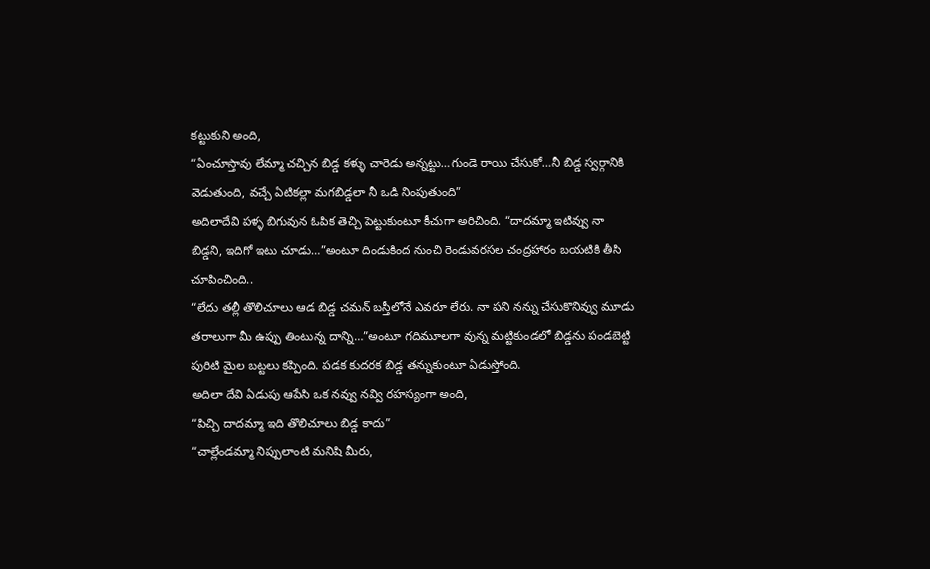కట్టుకుని అంది,
“ఏంచూస్తావు లేమ్మా చచ్చిన బిడ్డ కళ్ళు చారెడు అన్నట్టు…గుండె రాయి చేసుకో…నీ బిడ్డ స్వర్గానికి వెడుతుంది, వచ్చే ఏటికల్లా మగబిడ్డలా నీ ఒడి నింపుతుంది”
అదిలాదేవి పళ్ళ బిగువున ఓపిక తెచ్చి పెట్టుకుంటూ కీచుగా అరిచింది. “దాదమ్మా ఇటివ్వు నా బిడ్డని, ఇదిగో ఇటు చూడు…”అంటూ దిండుకింద నుంచి రెండువరసల చంద్రహారం బయటికి తీసి చూపించింది..
“లేదు తల్లీ తొలిచూలు ఆడ బిడ్డ చమన్ బస్తీలోనే ఎవరూ లేరు. నా పని నన్ను చేసుకొనివ్వు మూడు తరాలుగా మీ ఉప్పు తింటున్న దాన్ని…”అంటూ గదిమూలగా వున్న మట్టికుండలో బిడ్డను పండబెట్టి పురిటి మైల బట్టలు కప్పింది. పడక కుదరక బిడ్డ తన్నుకుంటూ ఏడుస్తోంది.
అదిలా దేవి ఏడుపు ఆపేసి ఒక నవ్వు నవ్వి రహస్యంగా అంది,
“పిచ్చి దాదమ్మా ఇది తొలిచూలు బిడ్డ కాదు”
“చాల్లేండమ్మా నిప్పులాంటి మనిషి మీరు,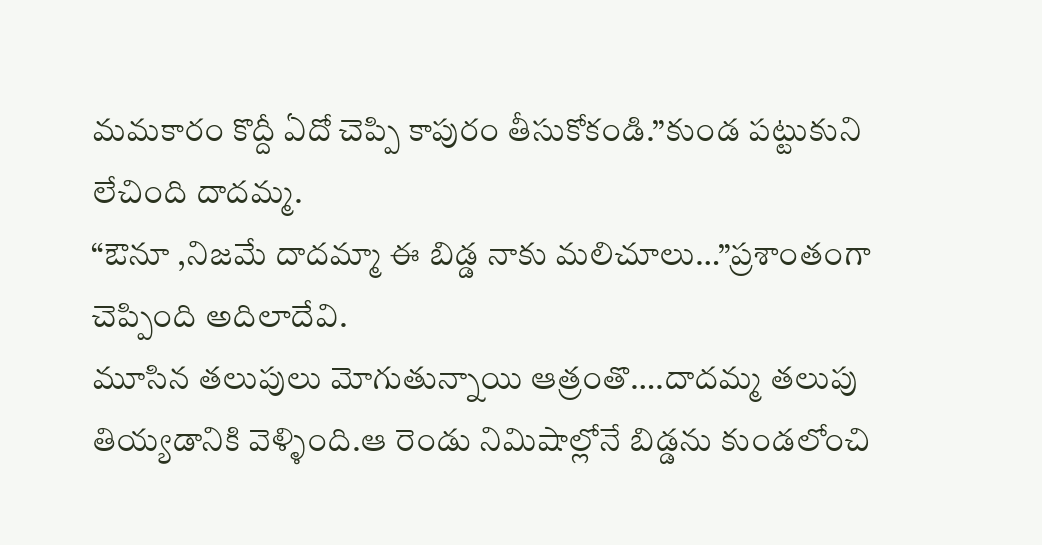మమకారం కొద్దీ ఏదో చెప్పి కాపురం తీసుకోకండి.”కుండ పట్టుకుని లేచింది దాదమ్మ.
“ఔనూ ,నిజమే దాదమ్మా ఈ బిడ్డ నాకు మలిచూలు…”ప్రశాంతంగా చెప్పింది అదిలాదేవి.
మూసిన తలుపులు మోగుతున్నాయి ఆత్రంతొ….దాదమ్మ తలుపు తియ్యడానికి వెళ్ళింది.ఆ రెండు నిమిషాల్లోనే బిడ్డను కుండలోంచి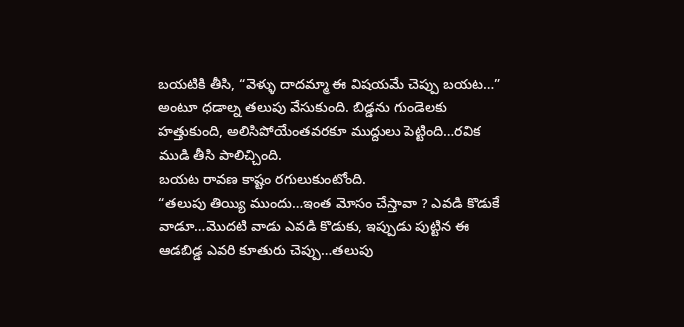బయటికి తీసి, “వెళ్ళు దాదమ్మా ఈ విషయమే చెప్పు బయట…” అంటూ ధడాల్న తలుపు వేసుకుంది. బిడ్డను గుండెలకు హత్తుకుంది, అలిసిపోయేంతవరకూ ముద్దులు పెట్టింది…రవిక ముడి తీసి పాలిచ్చింది.
బయట రావణ కాష్టం రగులుకుంటోంది.
“తలుపు తియ్యి ముందు…ఇంత మోసం చేస్తావా ? ఎవడి కొడుకే వాడూ…మొదటి వాడు ఎవడి కొడుకు, ఇప్పుడు పుట్టిన ఈ ఆడబిడ్డ ఎవరి కూతురు చెప్పు…తలుపు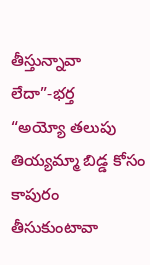తీస్తున్నావా లేదా”-భర్త
“అయ్యో తలుపు తియ్యమ్మా బిడ్డ కోసం కాపురం తీసుకుంటావా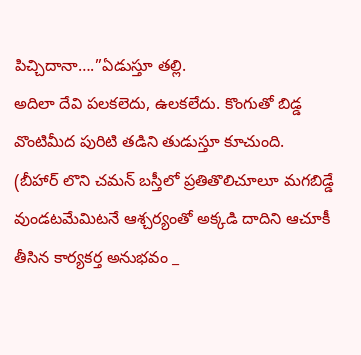పిచ్చిదానా….”ఏడుస్తూ తల్లి.
అదిలా దేవి పలకలెదు, ఉలకలేదు. కొంగుతో బిడ్డ వొంటిమీద పురిటి తడిని తుడుస్తూ కూచుంది.
(బీహార్ లొని చమన్ బస్తీలో ప్రతితొలిచూలూ మగబిడ్డే వుండటమేమిటనే ఆశ్చర్యంతో అక్కడి దాదిని ఆచూకీ తీసిన కార్యకర్త అనుభవం _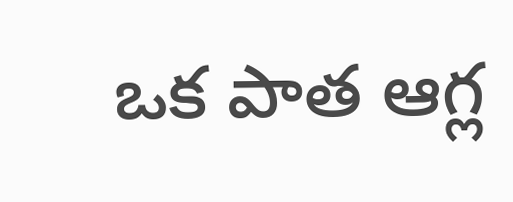ఒక పాత ఆగ్ల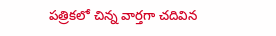పత్రికలో చిన్న వార్తగా చదివిన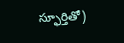స్ఫూర్తితో)